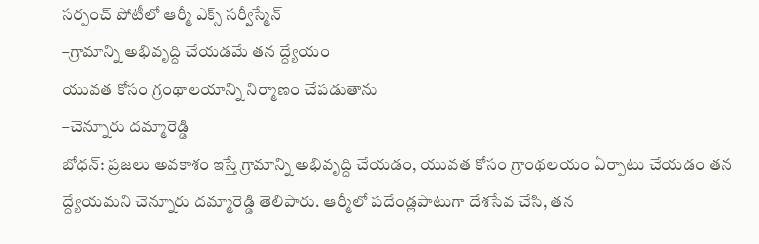సర్పంచ్ పోటీలో ఆర్మీ ఎక్స్ సర్వీస్మేన్
–గ్రామాన్ని అభివృద్ది చేయడమే తన ద్ద్యేయం
యువత కోసం గ్రంథాలయాన్ని నిర్మాణం చేపడుతాను
–చెన్నూరు దమ్మారెడ్డి
బోధన్: ప్రజలు అవకాశం ఇస్తే గ్రామాన్ని అభివృద్ది చేయడం, యువత కోసం గ్రాంథలయం ఏర్పాటు చేయడం తన ద్ద్యేయమని చెన్నూరు దమ్మారెడ్డి తెలిపారు. ఆర్మీలో పదేండ్లపాటుగా దేశసేవ చేసి, తన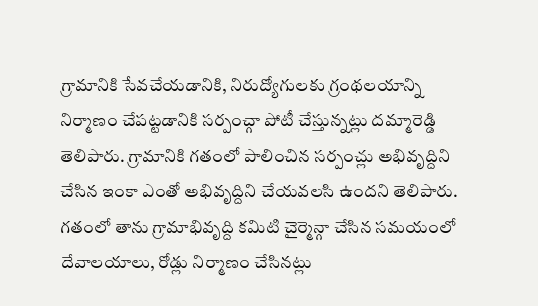గ్రామానికి సేవచేయడానికి, నిరుద్యోగులకు గ్రంథలయాన్ని నిర్మాణం చేపట్టడానికి సర్పంచ్గా పోటీ చేస్తున్నట్లు దమ్మారెడ్డి తెలిపారు. గ్రామానికి గతంలో పాలించిన సర్పంచ్లు అభివృద్దిని చేసిన ఇంకా ఎంతో అభివృద్దిని చేయవలసి ఉందని తెలిపారు. గతంలో తాను గ్రామాభివృద్ది కమిటి చైర్మెన్గా చేసిన సమయంలో దేవాలయాలు, రోడ్లు నిర్మాణం చేసినట్లు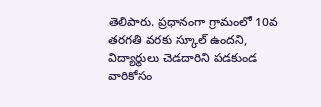తెలిపారు. ప్రధానంగా గ్రామంలో 10వ తరగతి వరకు స్కూల్ ఉందని, విద్యార్థులు చెడదారిని పడకుండ వారికోసం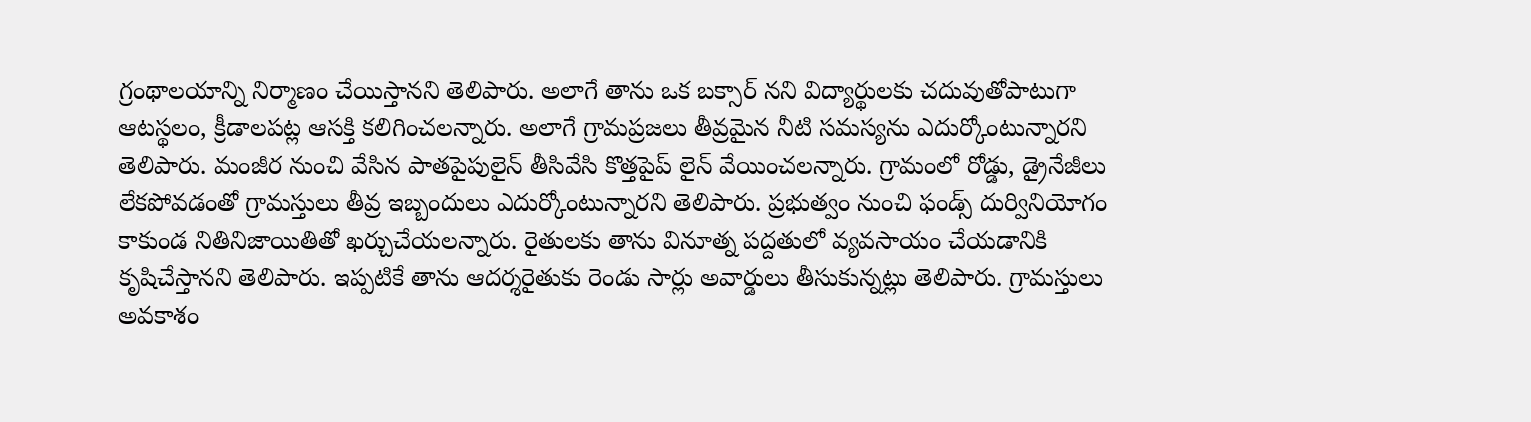గ్రంథాలయాన్ని నిర్మాణం చేయిస్తానని తెలిపారు. అలాగే తాను ఒక బక్సార్ నని విద్యార్థులకు చదువుతోపాటుగా ఆటస్థలం, క్రీడాలపట్ల ఆసక్తి కలిగించలన్నారు. అలాగే గ్రామప్రజలు తీవ్రమైన నీటి సమస్యను ఎదుర్కోంటున్నారని తెలిపారు. మంజీర నుంచి వేసిన పాతపైపులైన్ తీసివేసి కొత్తపైప్ లైన్ వేయించలన్నారు. గ్రామంలో రోడ్డు, డ్రైనేజీలు లేకపోవడంతో గ్రామస్తులు తీవ్ర ఇబ్బందులు ఎదుర్కోంటున్నారని తెలిపారు. ప్రభుత్వం నుంచి ఫండ్స్ దుర్వినియోగం కాకుండ నితినిజాయితితో ఖర్చుచేయలన్నారు. రైతులకు తాను వినూత్న పద్దతులో వ్యవసాయం చేయడానికి కృషిచేస్తానని తెలిపారు. ఇప్పటికే తాను ఆదర్శరైతుకు రెండు సార్లు అవార్డులు తీసుకున్నట్లు తెలిపారు. గ్రామస్తులు అవకాశం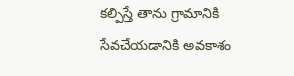కల్పిస్తే తాను గ్రామానికి సేవచేయడానికి అవకాశం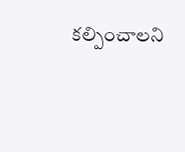కల్పించాలని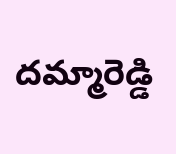దమ్మారెడ్డి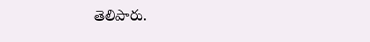తెలిపారు.